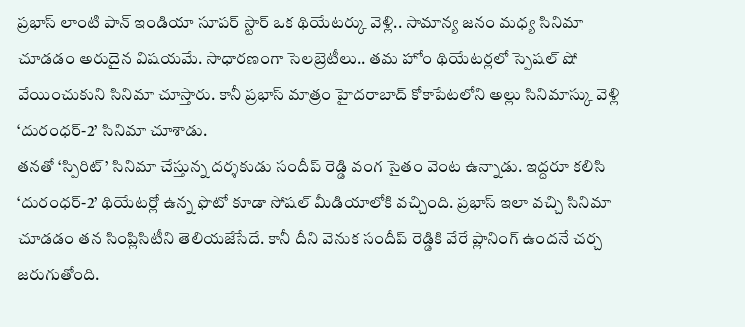ప్రభాస్ లాంటి పాన్ ఇండియా సూపర్ స్టార్ ఒక థియేటర్కు వెళ్లి.. సామాన్య జనం మధ్య సినిమా చూడడం అరుదైన విషయమే. సాధారణంగా సెలబ్రెటీలు.. తమ హోం థియేటర్లలో స్పెషల్ షో వేయించుకుని సినిమా చూస్తారు. కానీ ప్రభాస్ మాత్రం హైదరాబాద్ కోకాపేటలోని అల్లు సినిమాస్కు వెళ్లి ‘దురంధర్-2’ సినిమా చూశాడు.
తనతో ‘స్పిరిట్’ సినిమా చేస్తున్న దర్శకుడు సందీప్ రెడ్డి వంగ సైతం వెంట ఉన్నాడు. ఇద్దరూ కలిసి ‘దురంధర్-2’ థియేటర్లో ఉన్న ఫొటో కూడా సోషల్ మీడియాలోకి వచ్చింది. ప్రభాస్ ఇలా వచ్చి సినిమా చూడడం తన సింప్లిసిటీని తెలియజేసేదే. కానీ దీని వెనుక సందీప్ రెడ్డికి వేరే ప్లానింగ్ ఉందనే చర్చ జరుగుతోంది.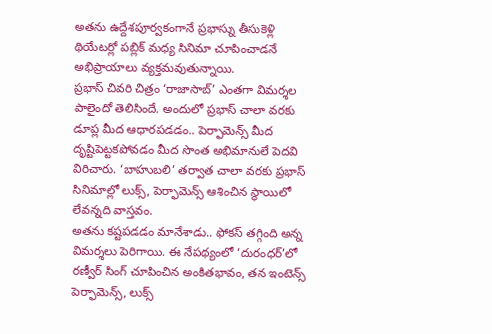అతను ఉద్దేశపూర్వకంగానే ప్రభాస్ను తీసుకెళ్లి థియేటర్లో పబ్లిక్ మధ్య సినిమా చూపించాడనే అభిప్రాయాలు వ్యక్తమవుతున్నాయి.
ప్రభాస్ చివరి చిత్రం ‘రాజాసాబ్’ ఎంతగా విమర్శల పాలైందో తెలిసిందే. అందులో ప్రభాస్ చాలా వరకు డూప్ల మీద ఆధారపడడం.. పెర్ఫామెన్స్ మీద దృష్టిపెట్టకపోవడం మీద సొంత అభిమానులే పెదవి విరిచారు. ‘బాహుబలి’ తర్వాత చాలా వరకు ప్రభాస్ సినిమాల్లో లుక్స్, పెర్ఫామెన్స్ ఆశించిన స్థాయిలో లేవన్నది వాస్తవం.
అతను కష్టపడడం మానేశాడు.. ఫోకస్ తగ్గింది అన్న విమర్శలు పెరిగాయి. ఈ నేపథ్యంలో ‘దురంధర్’లో రణ్వీర్ సింగ్ చూపించిన అంకితభావం, తన ఇంటెన్స్ పెర్ఫామెన్స్, లుక్స్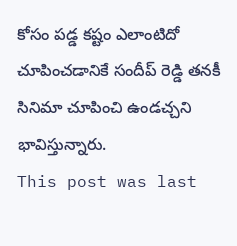కోసం పడ్డ కష్టం ఎలాంటిదో చూపించడానికే సందీప్ రెడ్డి తనకీ సినిమా చూపించి ఉండచ్చని భావిస్తున్నారు.
This post was last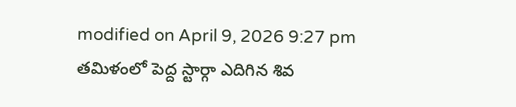modified on April 9, 2026 9:27 pm
తమిళంలో పెద్ద స్టార్గా ఎదిగిన శివ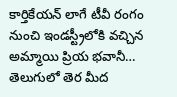కార్తికేయన్ లాగే టీవీ రంగం నుంచి ఇండస్ట్రీలోకి వచ్చిన అమ్మాయి ప్రియ భవానీ…
తెలుగులో తెర మీద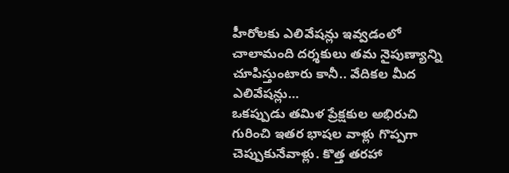హీరోలకు ఎలివేషన్లు ఇవ్వడంలో చాలామంది దర్శకులు తమ నైపుణ్యాన్ని చూపిస్తుంటారు కానీ.. వేదికల మీద ఎలివేషన్లు…
ఒకప్పుడు తమిళ ప్రేక్షకుల అభిరుచి గురించి ఇతర భాషల వాళ్లు గొప్పగా చెప్పుకునేవాళ్లు. కొత్త తరహా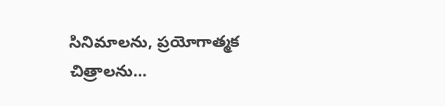సినిమాలను, ప్రయోగాత్మక చిత్రాలను…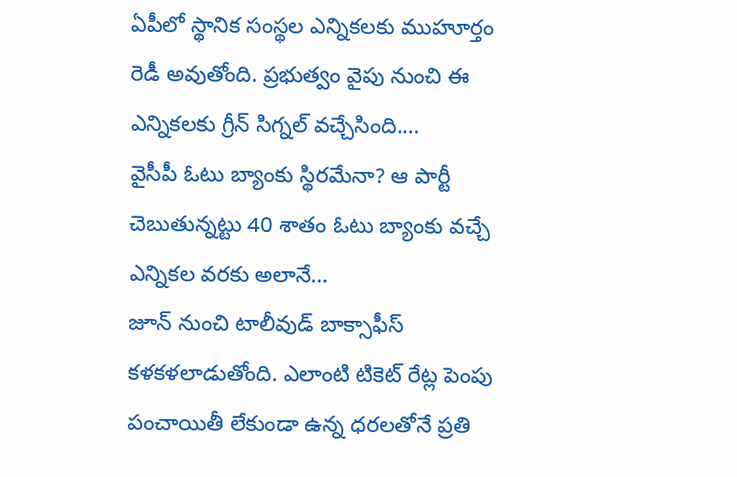ఏపీలో స్థానిక సంస్థల ఎన్నికలకు ముహూర్తం రెడీ అవుతోంది. ప్రభుత్వం వైపు నుంచి ఈ ఎన్నికలకు గ్రీన్ సిగ్నల్ వచ్చేసింది.…
వైసీపీ ఓటు బ్యాంకు స్థిరమేనా? ఆ పార్టీ చెబుతున్నట్టు 40 శాతం ఓటు బ్యాంకు వచ్చే ఎన్నికల వరకు అలానే…
జూన్ నుంచి టాలీవుడ్ బాక్సాఫీస్ కళకళలాడుతోంది. ఎలాంటి టికెట్ రేట్ల పెంపు పంచాయితీ లేకుండా ఉన్న ధరలతోనే ప్రతి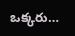ఒక్కరు…